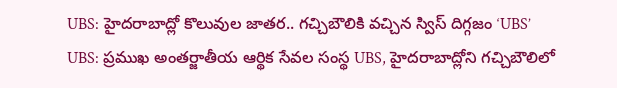UBS: హైదరాబాద్లో కొలువుల జాతర.. గచ్చిబౌలికి వచ్చిన స్విస్ దిగ్గజం ‘UBS’
UBS: ప్రముఖ అంతర్జాతీయ ఆర్థిక సేవల సంస్థ UBS, హైదరాబాద్లోని గచ్చిబౌలిలో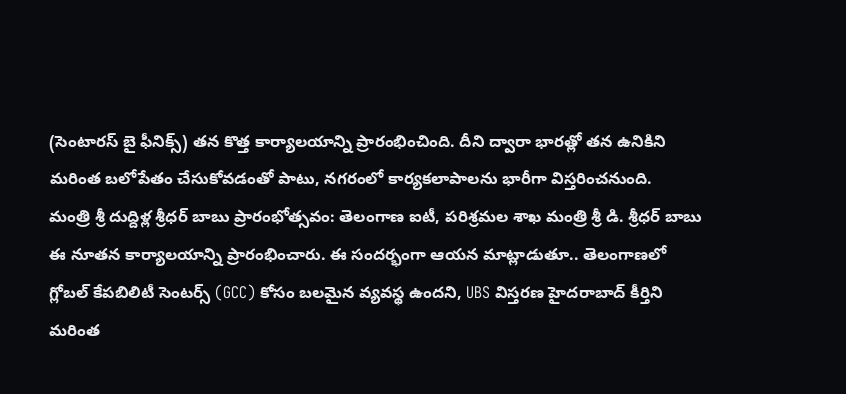(సెంటారస్ బై ఫీనిక్స్) తన కొత్త కార్యాలయాన్ని ప్రారంభించింది. దీని ద్వారా భారత్లో తన ఉనికిని మరింత బలోపేతం చేసుకోవడంతో పాటు, నగరంలో కార్యకలాపాలను భారీగా విస్తరించనుంది.
మంత్రి శ్రీ దుద్దిళ్ల శ్రీధర్ బాబు ప్రారంభోత్సవం: తెలంగాణ ఐటీ, పరిశ్రమల శాఖ మంత్రి శ్రీ డి. శ్రీధర్ బాబు ఈ నూతన కార్యాలయాన్ని ప్రారంభించారు. ఈ సందర్భంగా ఆయన మాట్లాడుతూ.. తెలంగాణలో గ్లోబల్ కేపబిలిటీ సెంటర్స్ (GCC) కోసం బలమైన వ్యవస్థ ఉందని, UBS విస్తరణ హైదరాబాద్ కీర్తిని మరింత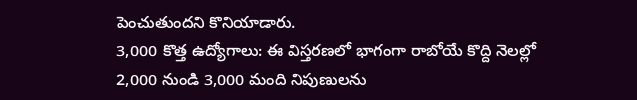పెంచుతుందని కొనియాడారు.
3,000 కొత్త ఉద్యోగాలు: ఈ విస్తరణలో భాగంగా రాబోయే కొద్ది నెలల్లో 2,000 నుండి 3,000 మంది నిపుణులను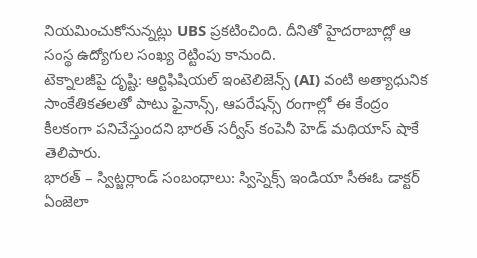నియమించుకోనున్నట్లు UBS ప్రకటించింది. దీనితో హైదరాబాద్లో ఆ సంస్థ ఉద్యోగుల సంఖ్య రెట్టింపు కానుంది.
టెక్నాలజీపై దృష్టి: ఆర్టిఫిషియల్ ఇంటెలిజెన్స్ (AI) వంటి అత్యాధునిక సాంకేతికతలతో పాటు ఫైనాన్స్, ఆపరేషన్స్ రంగాల్లో ఈ కేంద్రం కీలకంగా పనిచేస్తుందని భారత్ సర్వీస్ కంపెనీ హెడ్ మథియాస్ షాకే తెలిపారు.
భారత్ – స్విట్జర్లాండ్ సంబంధాలు: స్విస్నెక్స్ ఇండియా సీఈఓ డాక్టర్ ఏంజెలా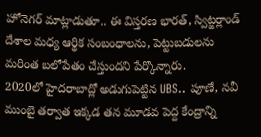హోనెగర్ మాట్లాడుతూ.. ఈ విస్తరణ భారత్, స్విట్జర్లాండ్ దేశాల మధ్య ఆర్థిక సంబంధాలను, పెట్టుబడులను మరింత బలోపేతం చేస్తుందని పేర్కొన్నారు.
2020లో హైదరాబాద్లో అడుగుపెట్టిన UBS.. పూణే, నవీ ముంబై తర్వాత ఇక్కడ తన మూడవ పెద్ద కేంద్రాన్ని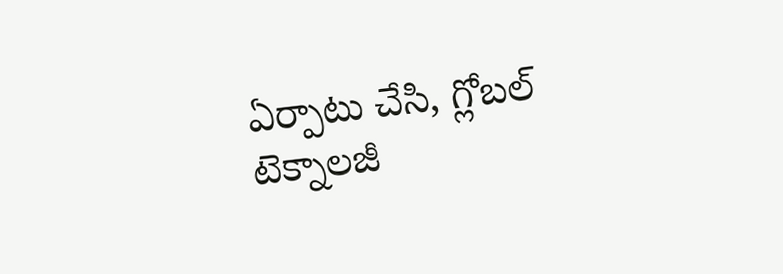ఏర్పాటు చేసి, గ్లోబల్ టెక్నాలజీ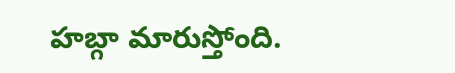హబ్గా మారుస్తోంది.